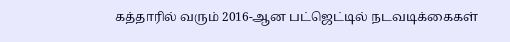கத்தாரில் வரும் 2016-ஆன பட்ஜெட்டில் நடவடிக்கைகள்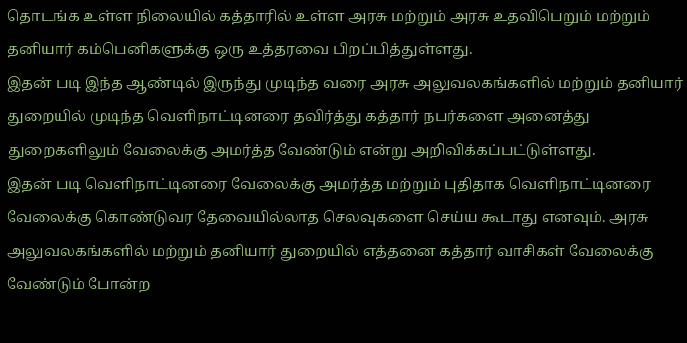தொடங்க உள்ள நிலையில் கத்தாரில் உள்ள அரசு மற்றும் அரசு உதவிபெறும் மற்றும் தனியார் கம்பெனிகளுக்கு ஒரு உத்தரவை பிறப்பித்துள்ளது.
இதன் படி இந்த ஆண்டில் இருந்து முடிந்த வரை அரசு அலுவலகங்களில் மற்றும் தனியார் துறையில் முடிந்த வெளிநாட்டினரை தவிர்த்து கத்தார் நபர்களை அனைத்து துறைகளிலும் வேலைக்கு அமர்த்த வேண்டும் என்று அறிவிக்கப்பட்டுள்ளது.
இதன் படி வெளிநாட்டினரை வேலைக்கு அமர்த்த மற்றும் புதிதாக வெளிநாட்டினரை வேலைக்கு கொண்டுவர தேவையில்லாத செலவுகளை செய்ய கூடாது எனவும். அரசு அலுவலகங்களில் மற்றும் தனியார் துறையில் எத்தனை கத்தார் வாசிகள் வேலைக்கு வேண்டும் போன்ற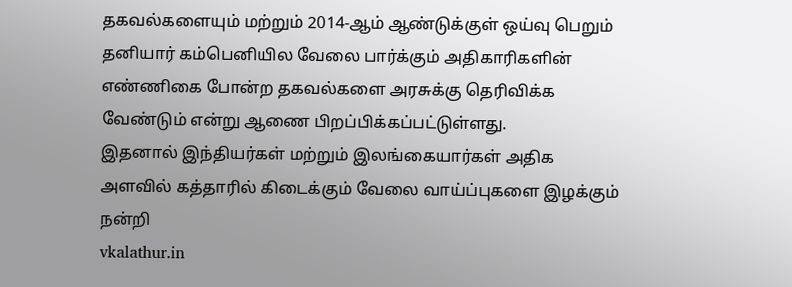தகவல்களையும் மற்றும் 2014-ஆம் ஆண்டுக்குள் ஒய்வு பெறும் தனியார் கம்பெனியில வேலை பார்க்கும் அதிகாரிகளின் எண்ணிகை போன்ற தகவல்களை அரசுக்கு தெரிவிக்க வேண்டும் என்று ஆணை பிறப்பிக்கப்பட்டுள்ளது.
இதனால் இந்தியர்கள் மற்றும் இலங்கையார்கள் அதிக அளவில் கத்தாரில் கிடைக்கும் வேலை வாய்ப்புகளை இழக்கும்
நன்றி
vkalathur.in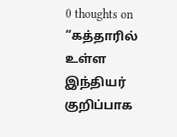0 thoughts on “கத்தாரில் உள்ள இந்தியர் குறிப்பாக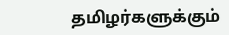தமிழர்களுக்கும்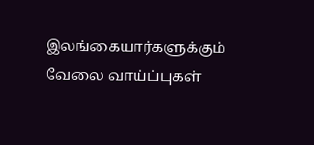இலங்கையார்களுக்கும் வேலை வாய்ப்புகள்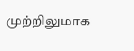முற்றிலுமாக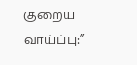குறைய வாய்ப்பு:”